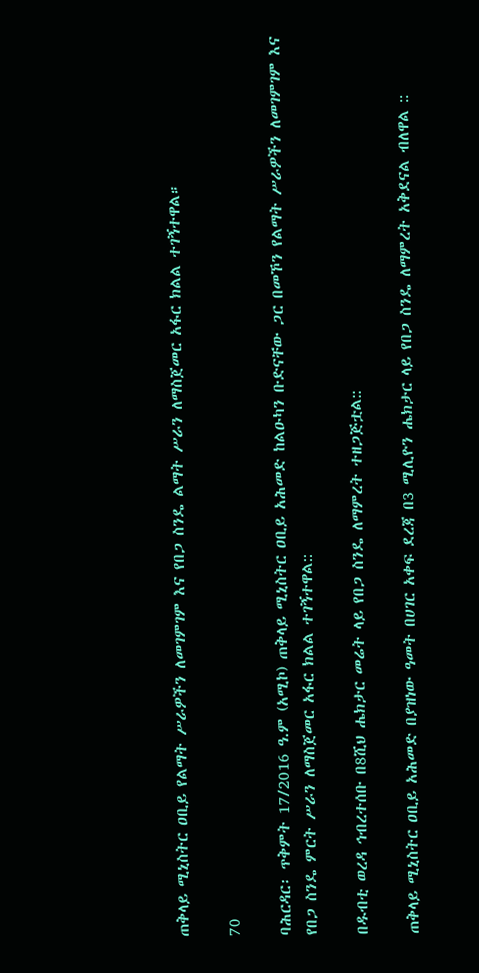ጠቅላይ ሚኒስትር ዐቢይ የልማት ሥራዎችን ለመገምገም እና የበጋ ስንዴ ልማት ሥራን ለማስጀመር አፋር ክልል ተገኝተዋል።

70

ባሕርዳር፡ ጥቅምት 17/2016 ዓ.ም (አሚኮ) ጠቅላይ ሚኒስትር ዐቢይ አሕመድ ከልዑካን ቡድናቸው ጋር በመኾን የልማት ሥራዎችን ለመገምገም እና የበጋ ስንዴ ምርት ሥራን ለማስጀመር አፋር ክልል ተገኝተዋል::

በዱብቲ ወረዳ ኅብረተሰቡ በ8ሺህ ሔክታር መሬት ላይ የበጋ ስንዴ ለማምረት ተዘጋጅቷል::

ጠቅላይ ሚኒስትር ዐቢይ አሕመድ በያዝነው ዓመት በሀገር አቀፍ ደረጃ በ3 ሚሊዮን ሔክታር ላይ የበጋ ስንዴ ለማምረት አቅደናል ብለዋል ::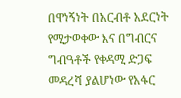በዋነኝነት በአርብቶ አደርነት የሚታወቀው እና በግብርና ግብዓቶች የቀዳሚ ድጋፍ መዳረሻ ያልሆነው የአፋር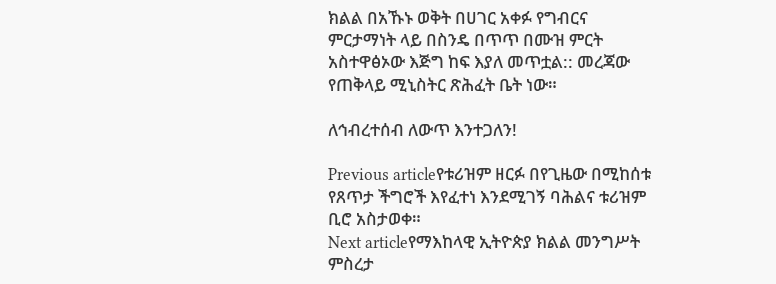ክልል በአኹኑ ወቅት በሀገር አቀፉ የግብርና ምርታማነት ላይ በስንዴ በጥጥ በሙዝ ምርት አስተዋፅኦው እጅግ ከፍ እያለ መጥቷል:: መረጃው የጠቅላይ ሚኒስትር ጽሕፈት ቤት ነው።

ለኅብረተሰብ ለውጥ እንተጋለን!

Previous articleየቱሪዝም ዘርፉ በየጊዜው በሚከሰቱ የጸጥታ ችግሮች እየፈተነ እንደሚገኝ ባሕልና ቱሪዝም ቢሮ አስታወቀ።
Next articleየማእከላዊ ኢትዮጵያ ክልል መንግሥት ምስረታ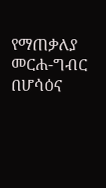የማጠቃለያ መርሐ-ግብር በሆሳዕና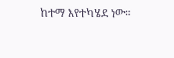ከተማ እየተካሄደ ነው።